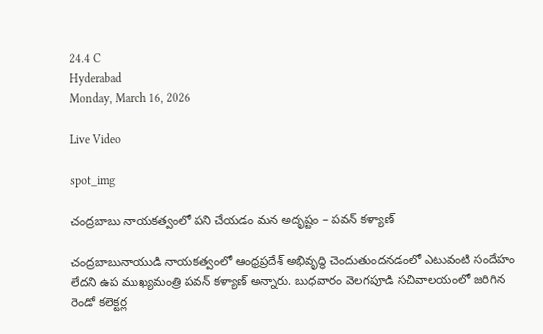24.4 C
Hyderabad
Monday, March 16, 2026

Live Video

spot_img

చంద్రబాబు నాయకత్వంలో పని చేయడం మన అదృష్టం – పవన్ కళ్యాణ్

చంద్రబాబునాయుడి నాయకత్వంలో ఆంధ్రప్రదేశ్ అభివృద్ధి చెందుతుందనడంలో ఎటువంటి సందేహం లేదని ఉప ముఖ్యమంత్రి పవన్ కళ్యాణ్ అన్నారు. బుధవారం వెలగపూడి సచివాలయంలో జరిగిన రెండో కలెక్టర్ల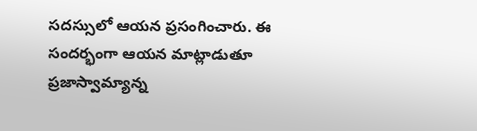సదస్సులో ఆయన ప్రసంగించారు. ఈ సందర్భంగా ఆయన మాట్లాడుతూ ప్రజాస్వామ్యాన్న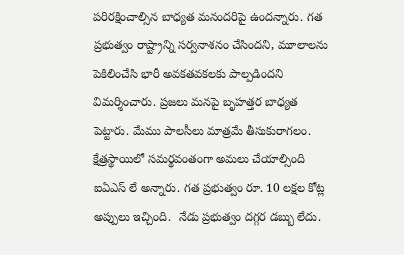పరిరక్షించాల్సిన బాధ్యత మనందరిపై ఉందన్నారు. గత ప్రభుత్వం రాష్ట్రాన్ని సర్వనాశనం చేసిందని, మూలాలను పెకిలించేసి భారీ అవకతవకలకు పాల్పడిందని విమర్శించారు. ప్రజలు మనపై బృహత్తర బాధ్యత పెట్టారు. మేము పాలసీలు మాత్రమే తీసుకురాగలం. క్షేత్రస్థాయిలో సమర్థవంతంగా అమలు చేయాల్సింది ఐఏఎస్ లే అన్నారు. గత ప్రభుత్వం రూ. 10 లక్షల కోట్ల అప్పులు ఇచ్చింది.  నేడు ప్రభుత్వం దగ్గర డబ్బు లేదు.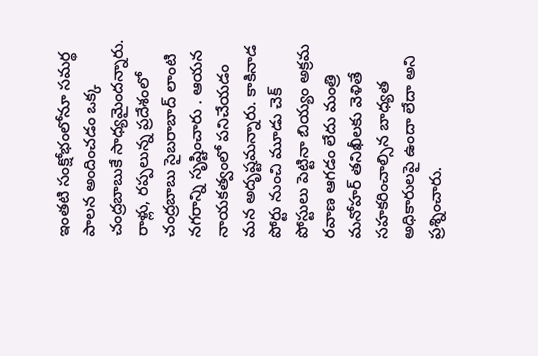ఇంతటి సంక్షోభంలోనూ సమర్థ పాలన అందించడం ఒక్క చంద్రబాబుకే సాధ్యమైందన్నారు. రాళ్లు, రప్పలున్న ప్రదేశంలో చంద్రబాబు సైబరాబాద్ లాంటి నగరాన్ని సృష్టించారు . ఆయన నాయకత్వంలో పనిచేయడం మన అదృష్టమన్నారు. కాకినాడ పోర్టు నుంచి మూడు చెక్ పోస్టులు పెట్టినా బియ్యం అక్రమ రవాణ ఆగడం లేదు మంత్రి మనోహర్ తనిఖీలకు వెళితే సహకరించాల్సిన బాధ్యత అధికారులపై ఉందా లేదా అని ప్రశ్నించారు.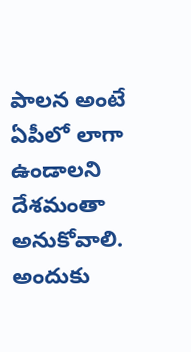పాలన అంటే ఏపీలో లాగా ఉండాలని దేశమంతా అనుకోవాలి. అందుకు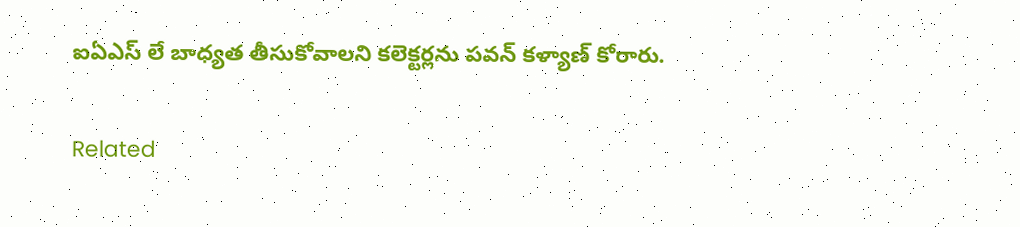ఐఏఎస్ లే బాధ్యత తీసుకోవాలని కలెక్టర్లను పవన్ కళ్యాణ్ కోరారు.

Related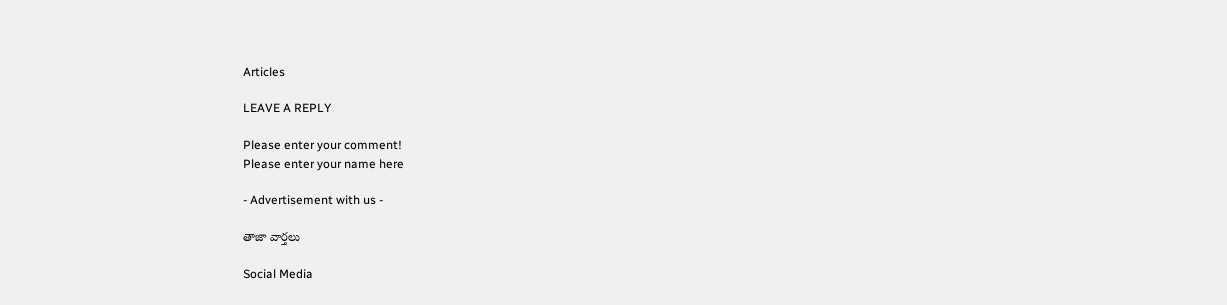Articles

LEAVE A REPLY

Please enter your comment!
Please enter your name here

- Advertisement with us -

తాజా వార్తలు

Social Media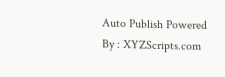Auto Publish Powered By : XYZScripts.com